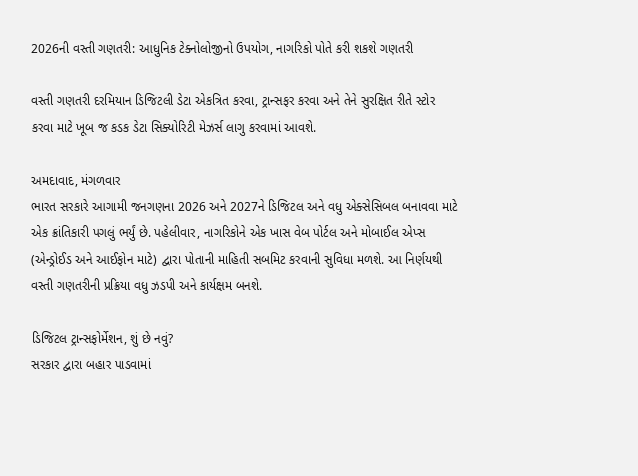2026ની વસ્તી ગણતરી: આધુનિક ટેક્નોલોજીનો ઉપયોગ, નાગરિકો પોતે કરી શકશે ગણતરી

વસ્તી ગણતરી દરમિયાન ડિજિટલી ડેટા એકત્રિત કરવા, ટ્રાન્સફર કરવા અને તેને સુરક્ષિત રીતે સ્ટોર કરવા માટે ખૂબ જ કડક ડેટા સિક્યોરિટી મેઝર્સ લાગુ કરવામાં આવશે.

અમદાવાદ, મંગળવાર
ભારત સરકારે આગામી જનગણના 2026 અને 2027ને ડિજિટલ અને વધુ એક્સેસિબલ બનાવવા માટે એક ક્રાંતિકારી પગલું ભર્યું છે. પહેલીવાર, નાગરિકોને એક ખાસ વેબ પોર્ટલ અને મોબાઈલ એપ્સ (એન્ડ્રોઈડ અને આઈફોન માટે) દ્વારા પોતાની માહિતી સબમિટ કરવાની સુવિધા મળશે. આ નિર્ણયથી વસ્તી ગણતરીની પ્રક્રિયા વધુ ઝડપી અને કાર્યક્ષમ બનશે.

ડિજિટલ ટ્રાન્સફોર્મેશન, શું છે નવું?
સરકાર દ્વારા બહાર પાડવામાં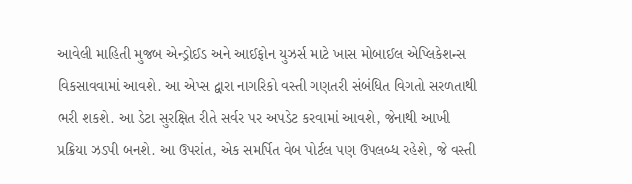આવેલી માહિતી મુજબ એન્ડ્રોઈડ અને આઈફોન યુઝર્સ માટે ખાસ મોબાઈલ એપ્લિકેશન્સ વિકસાવવામાં આવશે. આ એપ્સ દ્વારા નાગરિકો વસ્તી ગણતરી સંબંધિત વિગતો સરળતાથી ભરી શકશે. આ ડેટા સુરક્ષિત રીતે સર્વર પર અપડેટ કરવામાં આવશે, જેનાથી આખી પ્રક્રિયા ઝડપી બનશે. આ ઉપરાંત, એક સમર્પિત વેબ પોર્ટલ પણ ઉપલબ્ધ રહેશે, જે વસ્તી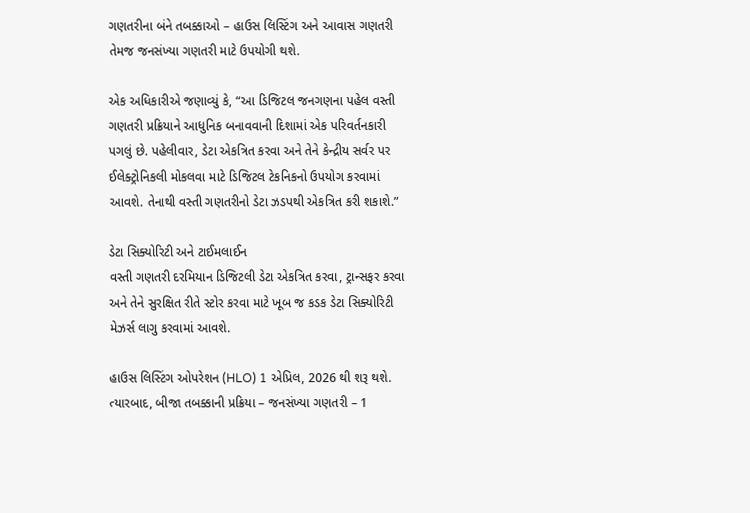ગણતરીના બંને તબક્કાઓ – હાઉસ લિસ્ટિંગ અને આવાસ ગણતરી તેમજ જનસંખ્યા ગણતરી માટે ઉપયોગી થશે.

એક અધિકારીએ જણાવ્યું કે, “આ ડિજિટલ જનગણના પહેલ વસ્તી ગણતરી પ્રક્રિયાને આધુનિક બનાવવાની દિશામાં એક પરિવર્તનકારી પગલું છે. પહેલીવાર, ડેટા એકત્રિત કરવા અને તેને કેન્દ્રીય સર્વર પર ઈલેક્ટ્રોનિકલી મોકલવા માટે ડિજિટલ ટેકનિકનો ઉપયોગ કરવામાં આવશે. તેનાથી વસ્તી ગણતરીનો ડેટા ઝડપથી એકત્રિત કરી શકાશે.”

ડેટા સિક્યોરિટી અને ટાઈમલાઈન
વસ્તી ગણતરી દરમિયાન ડિજિટલી ડેટા એકત્રિત કરવા, ટ્રાન્સફર કરવા અને તેને સુરક્ષિત રીતે સ્ટોર કરવા માટે ખૂબ જ કડક ડેટા સિક્યોરિટી મેઝર્સ લાગુ કરવામાં આવશે.

હાઉસ લિસ્ટિંગ ઓપરેશન (HLO) 1 એપ્રિલ, 2026 થી શરૂ થશે. ત્યારબાદ, બીજા તબક્કાની પ્રક્રિયા – જનસંખ્યા ગણતરી – 1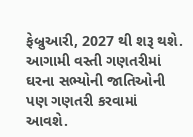ફેબ્રુઆરી, 2027 થી શરૂ થશે. આગામી વસ્તી ગણતરીમાં ઘરના સભ્યોની જાતિઓની પણ ગણતરી કરવામાં આવશે.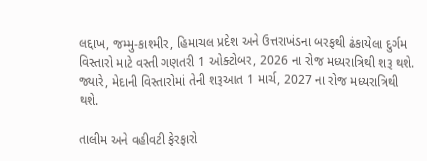લદ્દાખ, જમ્મુ-કાશ્મીર, હિમાચલ પ્રદેશ અને ઉત્તરાખંડના બરફથી ઢંકાયેલા દુર્ગમ વિસ્તારો માટે વસ્તી ગણતરી 1 ઓક્ટોબર, 2026 ના રોજ મધ્યરાત્રિથી શરૂ થશે. જ્યારે, મેદાની વિસ્તારોમાં તેની શરૂઆત 1 માર્ચ, 2027 ના રોજ મધ્યરાત્રિથી થશે.

તાલીમ અને વહીવટી ફેરફારો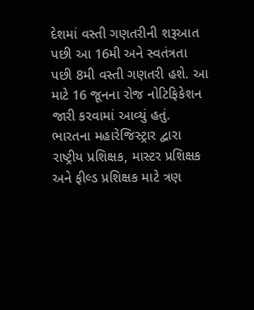દેશમાં વસ્તી ગણતરીની શરૂઆત પછી આ 16મી અને સ્વતંત્રતા પછી 8મી વસ્તી ગણતરી હશે. આ માટે 16 જૂનના રોજ નોટિફિકેશન જારી કરવામાં આવ્યું હતું. ભારતના મહારેજિસ્ટ્રાર દ્વારા રાષ્ટ્રીય પ્રશિક્ષક, માસ્ટર પ્રશિક્ષક અને ફીલ્ડ પ્રશિક્ષક માટે ત્રણ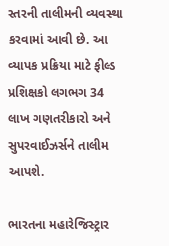સ્તરની તાલીમની વ્યવસ્થા કરવામાં આવી છે. આ વ્યાપક પ્રક્રિયા માટે ફીલ્ડ પ્રશિક્ષકો લગભગ 34 લાખ ગણતરીકારો અને સુપરવાઈઝર્સને તાલીમ આપશે.

ભારતના મહારેજિસ્ટ્રાર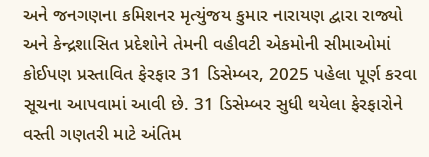અને જનગણના કમિશનર મૃત્યુંજય કુમાર નારાયણ દ્વારા રાજ્યો અને કેન્દ્રશાસિત પ્રદેશોને તેમની વહીવટી એકમોની સીમાઓમાં કોઈપણ પ્રસ્તાવિત ફેરફાર 31 ડિસેમ્બર, 2025 પહેલા પૂર્ણ કરવા સૂચના આપવામાં આવી છે. 31 ડિસેમ્બર સુધી થયેલા ફેરફારોને વસ્તી ગણતરી માટે અંતિમ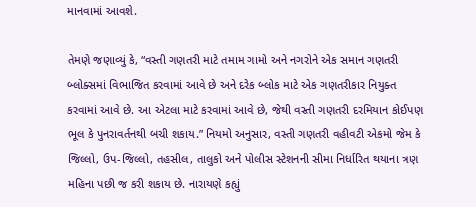માનવામાં આવશે.

તેમણે જણાવ્યું કે, “વસ્તી ગણતરી માટે તમામ ગામો અને નગરોને એક સમાન ગણતરી બ્લોક્સમાં વિભાજિત કરવામાં આવે છે અને દરેક બ્લોક માટે એક ગણતરીકાર નિયુક્ત કરવામાં આવે છે. આ એટલા માટે કરવામાં આવે છે, જેથી વસ્તી ગણતરી દરમિયાન કોઈપણ ભૂલ કે પુનરાવર્તનથી બચી શકાય.” નિયમો અનુસાર, વસ્તી ગણતરી વહીવટી એકમો જેમ કે જિલ્લો, ઉપ-જિલ્લો, તહસીલ, તાલુકો અને પોલીસ સ્ટેશનની સીમા નિર્ધારિત થયાના ત્રણ મહિના પછી જ કરી શકાય છે. નારાયણે કહ્યું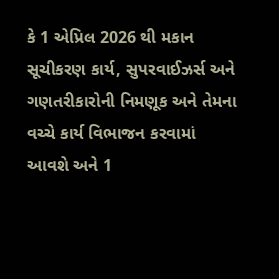કે 1 એપ્રિલ 2026 થી મકાન સૂચીકરણ કાર્ય, સુપરવાઈઝર્સ અને ગણતરીકારોની નિમણૂક અને તેમના વચ્ચે કાર્ય વિભાજન કરવામાં આવશે અને 1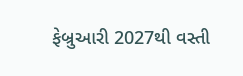ફેબ્રુઆરી 2027થી વસ્તી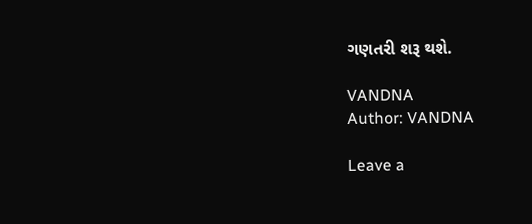ગણતરી શરૂ થશે.

VANDNA
Author: VANDNA

Leave a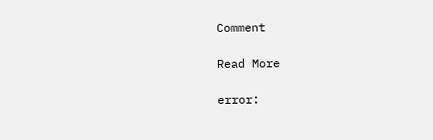Comment

Read More

error: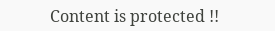Content is protected !!